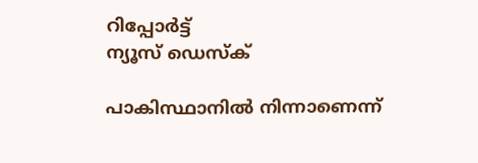റിപ്പോര്‍ട്ട്
ന്യൂസ് ഡെസ്ക്

പാകിസ്ഥാനില്‍ നിന്നാണെന്ന്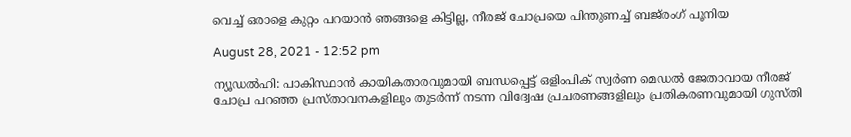വെച്ച് ഒരാളെ കുറ്റം പറയാന്‍ ഞങ്ങളെ കിട്ടില്ല, നീരജ് ചോപ്രയെ പിന്തുണച്ച് ബജ്‌രംഗ് പൂനിയ

August 28, 2021 - 12:52 pm

ന്യൂഡല്‍ഹി: പാകിസ്ഥാന്‍ കായികതാരവുമായി ബന്ധപ്പെട്ട് ഒളിംപിക് സ്വര്‍ണ മെഡല്‍ ജേതാവായ നീരജ് ചോപ്ര പറഞ്ഞ പ്രസ്താവനകളിലും തുടര്‍ന്ന് നടന്ന വിദ്വേഷ പ്രചരണങ്ങളിലും പ്രതികരണവുമായി ഗുസ്തി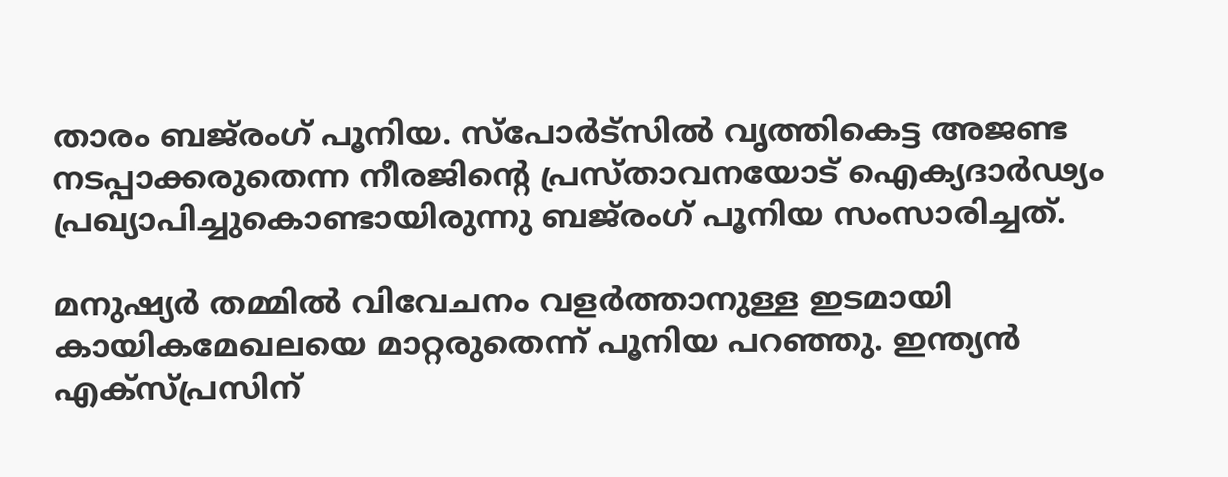താരം ബജ്‌രംഗ് പൂനിയ. സ്‌പോര്‍ട്‌സില്‍ വൃത്തികെട്ട അജണ്ട നടപ്പാക്കരുതെന്ന നീരജിന്റെ പ്രസ്താവനയോട് ഐക്യദാര്‍ഢ്യം പ്രഖ്യാപിച്ചുകൊണ്ടായിരുന്നു ബജ്‌രംഗ് പൂനിയ സംസാരിച്ചത്.

മനുഷ്യര്‍ തമ്മില്‍ വിവേചനം വളര്‍ത്താനുള്ള ഇടമായി കായികമേഖലയെ മാറ്റരുതെന്ന് പൂനിയ പറഞ്ഞു. ഇന്ത്യന്‍ എക്‌സ്പ്രസിന്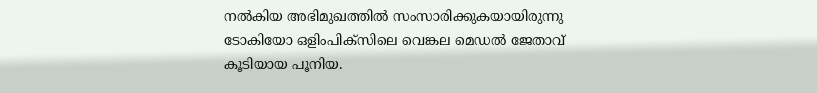നല്‍കിയ അഭിമുഖത്തില്‍ സംസാരിക്കുകയായിരുന്നു ടോകിയോ ഒളിംപിക്‌സിലെ വെങ്കല മെഡല്‍ ജേതാവ് കൂടിയായ പൂനിയ.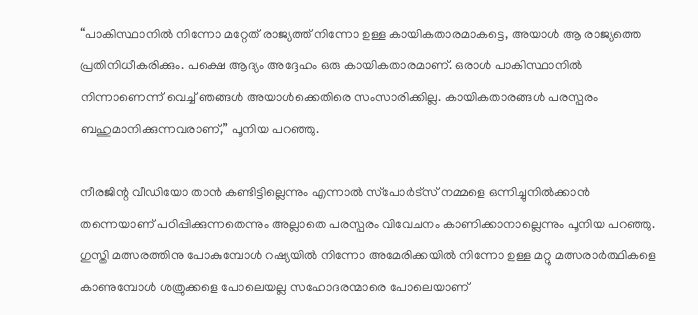“പാകിസ്ഥാനില്‍ നിന്നോ മറ്റേത് രാജ്യത്ത് നിന്നോ ഉള്ള കായികതാരമാകട്ടെ, അയാള്‍ ആ രാജ്യത്തെ പ്രതിനിധീകരിക്കും. പക്ഷെ ആദ്യം അദ്ദേഹം ഒരു കായികതാരമാണ്. ഒരാള്‍ പാകിസ്ഥാനില്‍ നിന്നാണെന്ന് വെച്ച് ഞങ്ങള്‍ അയാള്‍ക്കെതിരെ സംസാരിക്കില്ല. കായികതാരങ്ങള്‍ പരസ്പരം ബഹുമാനിക്കുന്നവരാണ്,” പൂനിയ പറഞ്ഞു.

നീരജിന്റ വീഡിയോ താന്‍ കണ്ടിട്ടില്ലെന്നും എന്നാല്‍ സ്‌പോര്‍ട്‌സ് നമ്മളെ ഒന്നിച്ചുനില്‍ക്കാന്‍ തന്നെയാണ് പഠിപ്പിക്കുന്നതെന്നും അല്ലാതെ പരസ്പരം വിവേചനം കാണിക്കാനാല്ലെന്നും പൂനിയ പറഞ്ഞു. ഗുസ്തി മത്സരത്തിനു പോകുമ്പോള്‍ റഷ്യയില്‍ നിന്നോ അമേരിക്കയില്‍ നിന്നോ ഉള്ള മറ്റു മത്സരാര്‍ത്ഥികളെ കാണുമ്പോള്‍ ശത്രുക്കളെ പോലെയല്ല സഹോദരന്മാരെ പോലെയാണ്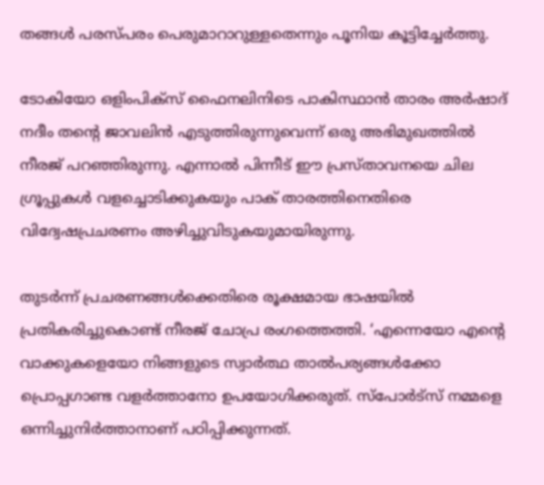തങ്ങള്‍ പരസ്പരം പെരുമാറാറുള്ളതെന്നും പൂനിയ കൂട്ടിച്ചേര്‍ത്തു.

ടോകിയോ ഒളിംപിക്‌സ് ഫൈനലിനിടെ പാകിസ്ഥാന്‍ താരം അര്‍ഷാദ് നദീം തന്റെ ജാവലിന്‍ എടുത്തിരുന്നുവെന്ന് ഒരു അഭിമുഖത്തില്‍ നീരജ് പറഞ്ഞിരുന്നു. എന്നാല്‍ പിന്നീട് ഈ പ്രസ്താവനയെ ചില ഗ്രൂപ്പുകള്‍ വളച്ചൊടിക്കുകയും പാക് താരത്തിനെതിരെ വിദ്വേഷപ്രചരണം അഴിച്ചുവിടുകയുമായിരുന്നു.

തുടര്‍ന്ന് പ്രചരണങ്ങള്‍ക്കെതിരെ രൂക്ഷമായ ഭാഷയില്‍ പ്രതികരിച്ചുകൊണ്ട് നീരജ് ചോപ്ര രംഗത്തെത്തി. ‘എന്നെയോ എന്റെ വാക്കുകളെയോ നിങ്ങളുടെ സ്വാര്‍ത്ഥ താല്‍പര്യങ്ങള്‍ക്കോ പ്രൊപ്പഗാണ്ട വളര്‍ത്താനോ ഉപയോഗിക്കരുത്. സ്‌പോര്‍ട്‌സ് നമ്മളെ ഒന്നിച്ചുനിര്‍ത്താനാണ് പഠിപ്പിക്കുന്നത്.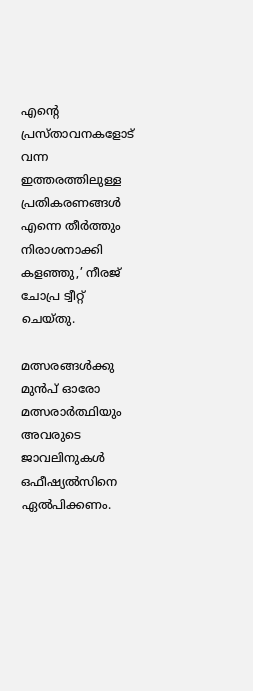എന്റെ പ്രസ്താവനകളോട് വന്ന ഇത്തരത്തിലുള്ള പ്രതികരണങ്ങള്‍ എന്നെ തീര്‍ത്തും നിരാശനാക്കി കളഞ്ഞു,’ നീരജ് ചോപ്ര ട്വീറ്റ് ചെയ്തു.

മത്സരങ്ങള്‍ക്കു മുന്‍പ് ഓരോ മത്സരാര്‍ത്ഥിയും അവരുടെ ജാവലിനുകള്‍ ഒഫീഷ്യല്‍സിനെ ഏല്‍പിക്കണം.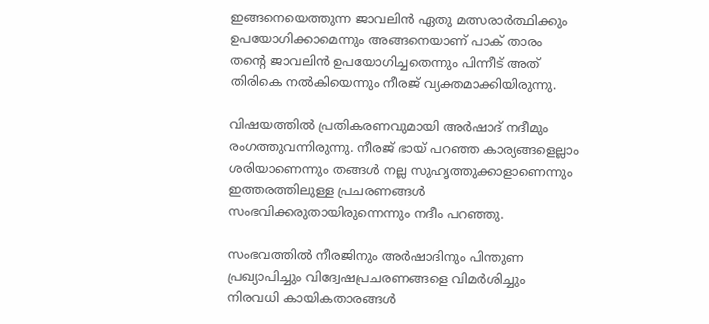ഇങ്ങനെയെത്തുന്ന ജാവലിന്‍ ഏതു മത്സരാര്‍ത്ഥിക്കും ഉപയോഗിക്കാമെന്നും അങ്ങനെയാണ് പാക് താരം തന്റെ ജാവലിന്‍ ഉപയോഗിച്ചതെന്നും പിന്നീട് അത് തിരികെ നല്‍കിയെന്നും നീരജ് വ്യക്തമാക്കിയിരുന്നു.

വിഷയത്തില്‍ പ്രതികരണവുമായി അര്‍ഷാദ് നദീമും രംഗത്തുവന്നിരുന്നു. നീരജ് ഭായ് പറഞ്ഞ കാര്യങ്ങളെല്ലാം ശരിയാണെന്നും തങ്ങള്‍ നല്ല സുഹൃത്തുക്കാളാണെന്നും ഇത്തരത്തിലുള്ള പ്രചരണങ്ങള്‍ സംഭവിക്കരുതായിരുന്നെന്നും നദീം പറഞ്ഞു.

സംഭവത്തില്‍ നീരജിനും അര്‍ഷാദിനും പിന്തുണ പ്രഖ്യാപിച്ചും വിദ്വേഷപ്രചരണങ്ങളെ വിമര്‍ശിച്ചും നിരവധി കായികതാരങ്ങള്‍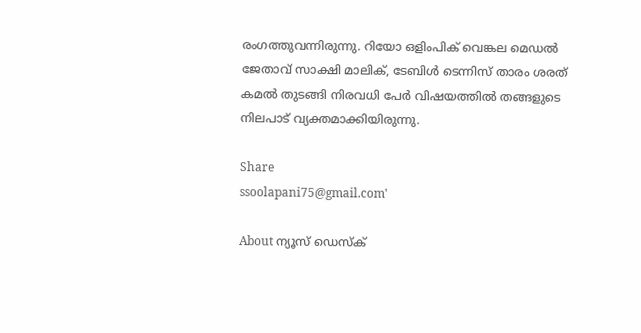രംഗത്തുവന്നിരുന്നു. റിയോ ഒളിംപിക് വെങ്കല മെഡല്‍ ജേതാവ് സാക്ഷി മാലിക്, ടേബിള്‍ ടെന്നിസ് താരം ശരത് കമല്‍ തുടങ്ങി നിരവധി പേര്‍ വിഷയത്തില്‍ തങ്ങളുടെ നിലപാട് വ്യക്തമാക്കിയിരുന്നു.

Share
ssoolapani75@gmail.com'

About ന്യൂസ് ഡെസ്ക്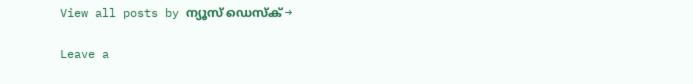View all posts by ന്യൂസ് ഡെസ്ക് →

Leave a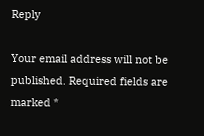Reply

Your email address will not be published. Required fields are marked *